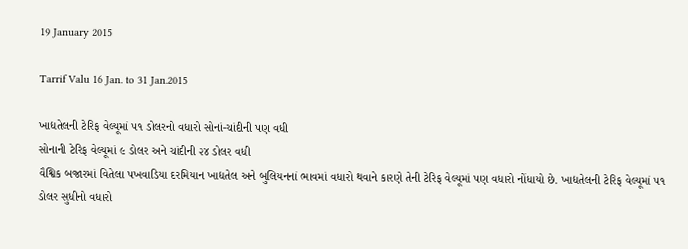19 January 2015

Tarrif Valu 16 Jan. to 31 Jan.2015

ખાદ્યતેલની ટેરિફ વેલ્યૂમાં ૫૧ ડોલરનો વધારો સોનાં-ચાંદીની પણ વધી
સોનાની ટેરિફ વેલ્યૂમાં ૯ ડોલર અને ચાંદીની ૨૪ ડોલર વધી
વૈશ્વિક બજારમાં વિતેલા પખવાડિયા દરમિયાન ખાદ્યતેલ અને બુલિયનનાં ભાવમાં વધારો થવાને કારણે તેની ટેરિફ વેલ્યૂમાં પણ વધારો નોંધાયો છે. ખાદ્યતેલની ટેરિફ વેલ્યૂમાં ૫૧ ડોલર સુધીનો વધારો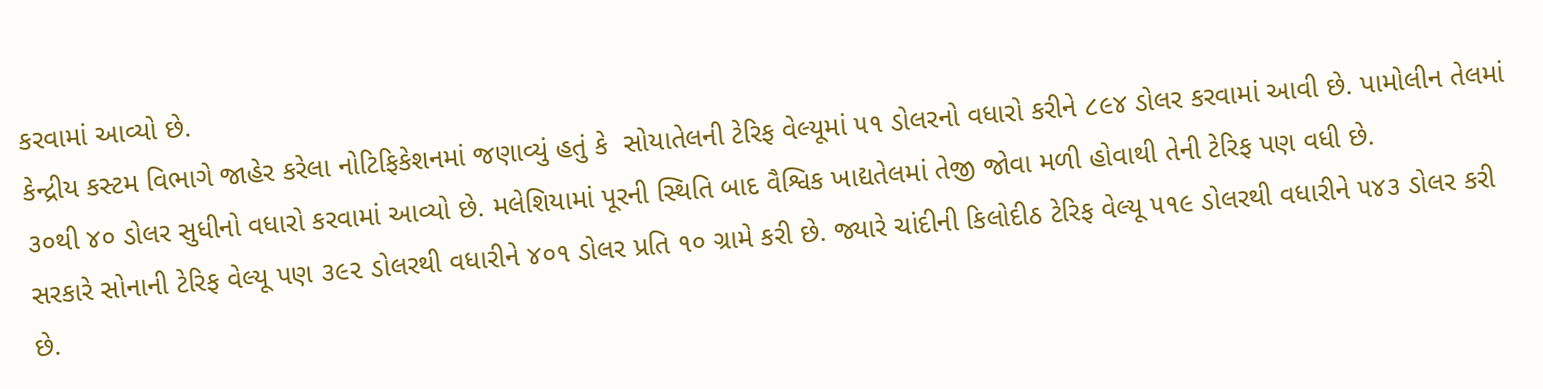કરવામાં આવ્યો છે.
કેન્દ્રીય કસ્ટમ વિભાગે જાહેર કરેલા નોટિફિકેશનમાં જણાવ્યું હતું કે  સોયાતેલની ટેરિફ વેલ્યૂમાં ૫૧ ડોલરનો વધારો કરીને ૮૯૪ ડોલર કરવામાં આવી છે. પામોલીન તેલમાં ૩૦થી ૪૦ ડોલર સુધીનો વધારો કરવામાં આવ્યો છે. મલેશિયામાં પૂરની સ્થિતિ બાદ વૈશ્વિક ખાદ્યતેલમાં તેજી જોવા મળી હોવાથી તેની ટેરિફ પણ વધી છે.
સરકારે સોનાની ટેરિફ વેલ્યૂ પણ ૩૯૨ ડોલરથી વધારીને ૪૦૧ ડોલર પ્રતિ ૧૦ ગ્રામે કરી છે. જ્યારે ચાંદીની કિલોદીઠ ટેરિફ વેલ્યૂ ૫૧૯ ડોલરથી વધારીને ૫૪૩ ડોલર કરી છે.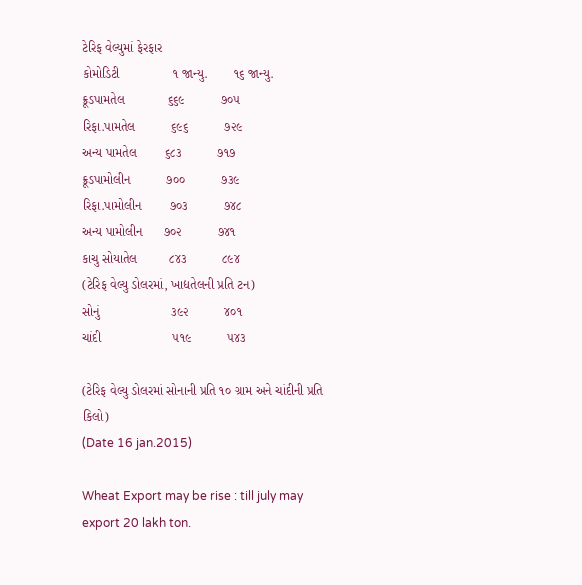ટેરિફ વેલ્યુમાં ફેરફાર
કોમોડિટી               ૧ જાન્યુ.       ૧૬ જાન્યુ.
ક્રૂડપામતેલ            ૬૬૯          ૭૦૫
રિફા.પામતેલ          ૬૯૬          ૭૨૯
અન્ય પામતેલ        ૬૮૩          ૭૧૭
ક્રૂડપામોલીન          ૭૦૦          ૭૩૯
રિફા.પામોલીન        ૭૦૩          ૭૪૮
અન્ય પામોલીન      ૭૦૨          ૭૪૧
કાચુ સોયાતેલ         ૮૪૩          ૮૯૪
(ટેરિફ વેલ્યુ ડોલરમાં, ખાદ્યતેલની પ્રતિ ટન)
સોનું                    ૩૯૨          ૪૦૧
ચાંદી                    ૫૧૯          ૫૪૩

(ટેરિફ વેલ્યુ ડોલરમાં સોનાની પ્રતિ ૧૦ ગ્રામ અને ચાંદીની પ્રતિ કિલો)
(Date 16 jan.2015)

Wheat Export may be rise : till july may export 20 lakh ton.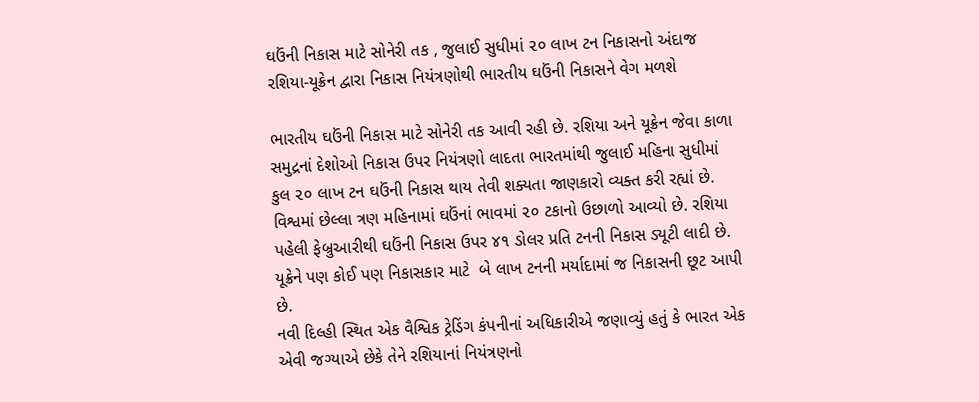ઘઉંની નિકાસ માટે સોનેરી તક , જુલાઈ સુધીમાં ૨૦ લાખ ટન નિકાસનો અંદાજ
રશિયા-યૂક્રેન દ્વારા નિકાસ નિયંત્રણોથી ભારતીય ઘઉંની નિકાસને વેગ મળશે

ભારતીય ઘઉંની નિકાસ માટે સોનેરી તક આવી રહી છે. રશિયા અને યૂક્રેન જેવા કાળા સમુદ્રનાં દેશોઓ નિકાસ ઉપર નિયંત્રણો લાદતા ભારતમાંથી જુલાઈ મહિના સુધીમાં કુલ ૨૦ લાખ ટન ઘઉંની નિકાસ થાય તેવી શક્યતા જાણકારો વ્યક્ત કરી રહ્યાં છે.
વિશ્વમાં છેલ્લા ત્રણ મહિનામાં ઘઉંનાં ભાવમાં ૨૦ ટકાનો ઉછાળો આવ્યો છે. રશિયા પહેલી ફેબ્રુઆરીથી ઘઉંની નિકાસ ઉપર ૪૧ ડોલર પ્રતિ ટનની નિકાસ ડ્યૂટી લાદી છે. યૂક્રેને પણ કોઈ પણ નિકાસકાર માટે  બે લાખ ટનની મર્યાદામાં જ નિકાસની છૂટ આપી છે.
નવી દિલ્હી સ્થિત એક વૈશ્વિક ટ્રેડિંગ કંપનીનાં અધિકારીએ જણાવ્યું હતું કે ભારત એક એવી જગ્યાએ છેકે તેને રશિયાનાં નિયંત્રણનો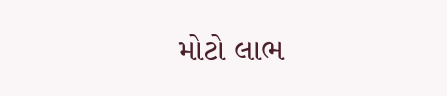મોટો લાભ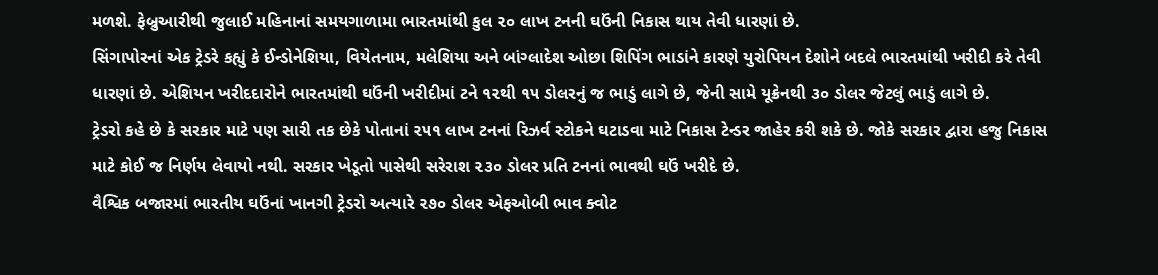મળશે. ફેબ્રુઆરીથી જુલાઈ મહિનાનાં સમયગાળામા ભારતમાંથી કુલ ૨૦ લાખ ટનની ઘઉંની નિકાસ થાય તેવી ધારણાં છે.
સિંગાપોરનાં એક ટ્રેડરે કહ્યું કે ઈન્ડોનેશિયા, વિયેતનામ, મલેશિયા અને બાંગ્લાદેશ ઓછા શિપિંગ ભાડાંને કારણે યુરોપિયન દેશોને બદલે ભારતમાંથી ખરીદી કરે તેવી ધારણાં છે. એશિયન ખરીદદારોને ભારતમાંથી ઘઉંની ખરીદીમાં ટને ૧૨થી ૧૫ ડોલરનું જ ભાડું લાગે છે, જેની સામે યૂક્રેનથી ૩૦ ડોલર જેટલું ભાડું લાગે છે.
ટ્રેડરો કહે છે કે સરકાર માટે પણ સારી તક છેકે પોતાનાં ૨૫૧ લાખ ટનનાં રિઝર્વ સ્ટોકને ઘટાડવા માટે નિકાસ ટેન્ડર જાહેર કરી શકે છે. જોકે સરકાર દ્વારા હજુ નિકાસ માટે કોઈ જ નિર્ણય લેવાયો નથી. સરકાર ખેડૂતો પાસેથી સરેરાશ ૨૩૦ ડોલર પ્રતિ ટનનાં ભાવથી ઘઉં ખરીદે છે.
વૈશ્વિક બજારમાં ભારતીય ઘઉંનાં ખાનગી ટ્રેડરો અત્યારે ૨૭૦ ડોલર એફઓબી ભાવ ક્વોટ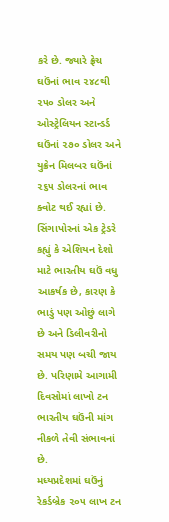કરે છે. જ્યારે ફ્રેચ ઘઉંનાં ભાવ ૨૪૮થી ૨૫૦ ડોલર અને ઓસ્ટ્રેલિયન સ્ટાન્ડર્ડ ઘઉંનાં ૨૭૦ ડોલર અને યુક્રેન મિલબર ઘઉંનાં ૨૬૫ ડોલરનાં ભાવ ક્વોટ થઈ રહ્યાં છે.
સિંગાપોરનાં એક ટ્રેડરે કહ્યું કે એશિયન દેશો માટે ભારતીય ઘઉં વધુ આકર્ષક છે, કારણ કે ભાડું પણ ઓછું લાગે છે અને ડિલીવરીનો સમય પણ બચી જાય છે. પરિણામે આગામી દિવસોમાં લાખો ટન ભારતીય ઘઉંની માંગ નીકળે તેવી સંભાવનાં છે.
મધ્યપ્રદેશમાં ઘઉંનું રેકર્ડબ્રેક ૨૦૫ લાખ ટન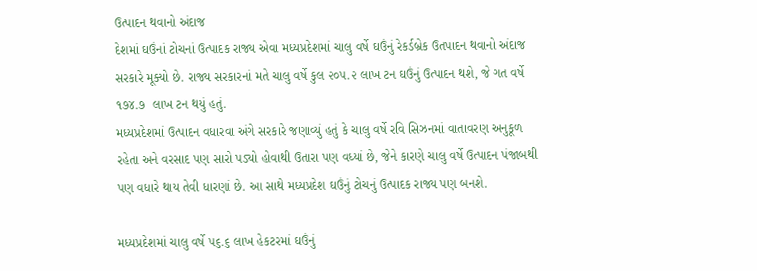ઉત્પાદન થવાનો અંદાજ
દેશમાં ઘઉંનાં ટોચનાં ઉત્પાદક રાજ્ય એવા મધ્યપ્રદેશમાં ચાલુ વર્ષે ઘઉંનું રેકર્ડબ્રેક ઉતપાદન થવાનો અંદાજ સરકારે મૂક્યો છે. રાજ્ય સરકારનાં મતે ચાલુ વર્ષે કુલ ૨૦૫.૨ લાખ ટન ઘઉંનું ઉત્પાદન થશે, જે ગત વર્ષે ૧૭૪.૭  લાખ ટન થયું હતું.
મધ્યપ્રદેશમાં ઉત્પાદન વધારવા અંગે સરકારે જણાવ્યું હતું કે ચાલુ વર્ષે રવિ સિઝનમાં વાતાવરણ અનુકૂળ રહેતા અને વરસાદ પણ સારો પડ્યો હોવાથી ઉતારા પણ વધ્યાં છે, જેને કારણે ચાલુ વર્ષે ઉત્પાદન પંજાબથી પણ વધારે થાય તેવી ધારણાં છે. આ સાથે મધ્યપ્રદેશ ઘઉંનું ટોચનું ઉત્પાદક રાજ્ય પણ બનશે.

મધ્યપ્રદેશમાં ચાલુ વર્ષે ૫૬.૬ લાખ હેકટરમાં ઘઉંનું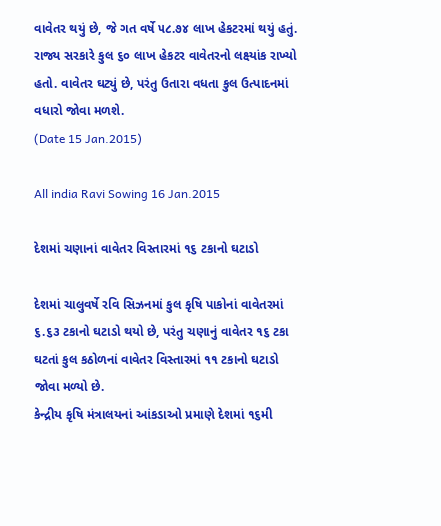વાવેતર થયું છે, જે ગત વર્ષે ૫૮.૭૪ લાખ હેકટરમાં થયું હતું. રાજ્ય સરકારે કુલ ૬૦ લાખ હેકટર વાવેતરનો લક્ષ્યાંક રાખ્યો હતો. વાવેતર ઘટ્યું છે, પરંતુ ઉતારા વધતા કુલ ઉત્પાદનમાં વધારો જોવા મળશે.
(Date 15 Jan.2015)

All india Ravi Sowing 16 Jan.2015

દેશમાં ચણાનાં વાવેતર વિસ્તારમાં ૧૬ ટકાનો ઘટાડો

દેશમાં ચાલુવર્ષે રવિ સિઝનમાં કુલ કૃષિ પાકોનાં વાવેતરમાં ૬.૬૩ ટકાનો ઘટાડો થયો છે, પરંતુ ચણાનું વાવેતર ૧૬ ટકા ઘટતાં કુલ કઠોળનાં વાવેતર વિસ્તારમાં ૧૧ ટકાનો ઘટાડો જોવા મળ્યો છે.
કેન્દ્રીય કૃષિ મંત્રાલયનાં આંકડાઓ પ્રમાણે દેશમાં ૧૬મી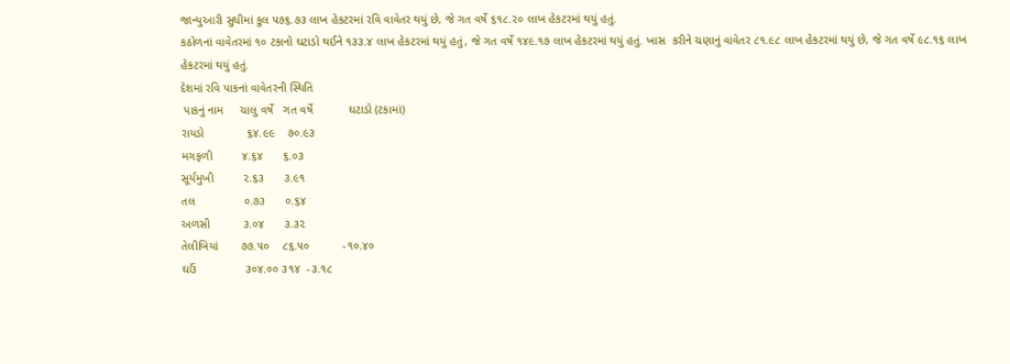જાન્યુઆરી સુધીમાં કુલ ૫૭૬.૭૩ લાખ હેકટરમાં રવિ વાવેતર થયું છે, જે ગત વર્ષે ૬૧૮.૨૦ લાખ હેકટરમાં થયું હતું.
કઠોળનાં વાવેતરમાં ૧૦ ટકાનો ઘટાડો થઈને ૧૩૩.૪ લાખ હેકટરમાં થયું હતું, જે ગત વર્ષે ૧૪૯.૧૭ લાખ હેકટરમાં થયું હતું. ખાસ  કરીને ચણાનું વાવેતર ૮૧.૯૮ લાખ હેકટરમાં થયું છે, જે ગત વર્ષે ૯૮.૧૬ લાખ હેકટરમાં થયું હતું.
દેશમાં રવિ પાકનાં વાવેતરની સ્થિતિ
 પાકનું નામ     ચાલુ વર્ષે   ગત વર્ષે           ઘટાડો (ટકામાં)
રાયડો             ૬૪.૯૯    ૭૦.૯૩
મગફળી         ૪.૬૪      ૬.૦૩
સૂર્યમુખી         ૨.૬૩      ૩.૯૧
તલ               ૦.૭૩      ૦.૬૪
અળસી          ૩.૦૪      ૩.૩૨
તેલીબિયાં       ૭૭.૫૦    ૮૬.૫૦          -૧૦.૪૦
ઘઉં               ૩૦૪.૦૦ ૩૧૪  -૩.૧૮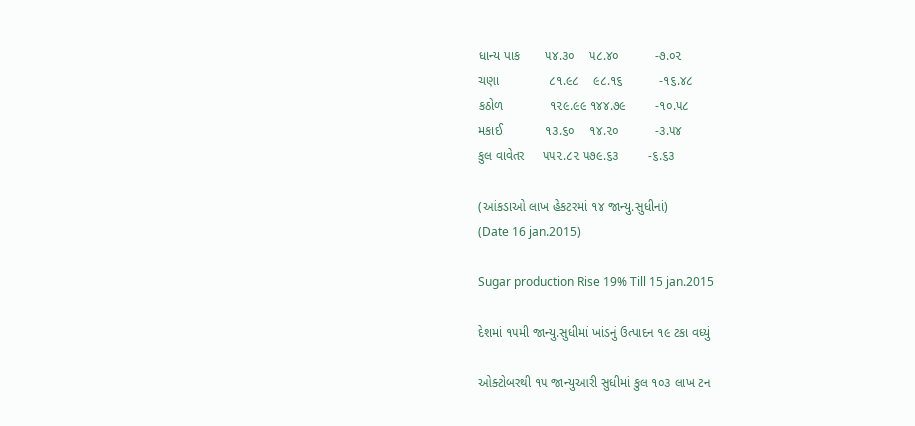ધાન્ય પાક       ૫૪.૩૦    ૫૮.૪૦          -૭.૦૨
ચણા              ૮૧.૯૮    ૯૮.૧૬          -૧૬.૪૮
કઠોળ             ૧૨૯.૯૯ ૧૪૪.૭૯        -૧૦.૫૮
મકાઈ            ૧૩.૬૦    ૧૪.૨૦          -૩.૫૪
કુલ વાવેતર     ૫૫૨.૮૨ ૫૭૯.૬૩        -૬.૬૩

(આંકડાઓ લાખ હેકટરમાં ૧૪ જાન્યુ.સુધીનાં)
(Date 16 jan.2015)

Sugar production Rise 19% Till 15 jan.2015

દેશમાં ૧૫મી જાન્યુ.સુધીમાં ખાંડનું ઉત્પાદન ૧૯ ટકા વધ્યું

ઓક્ટોબરથી ૧૫ જાન્યુઆરી સુધીમાં કુલ ૧૦૩ લાખ ટન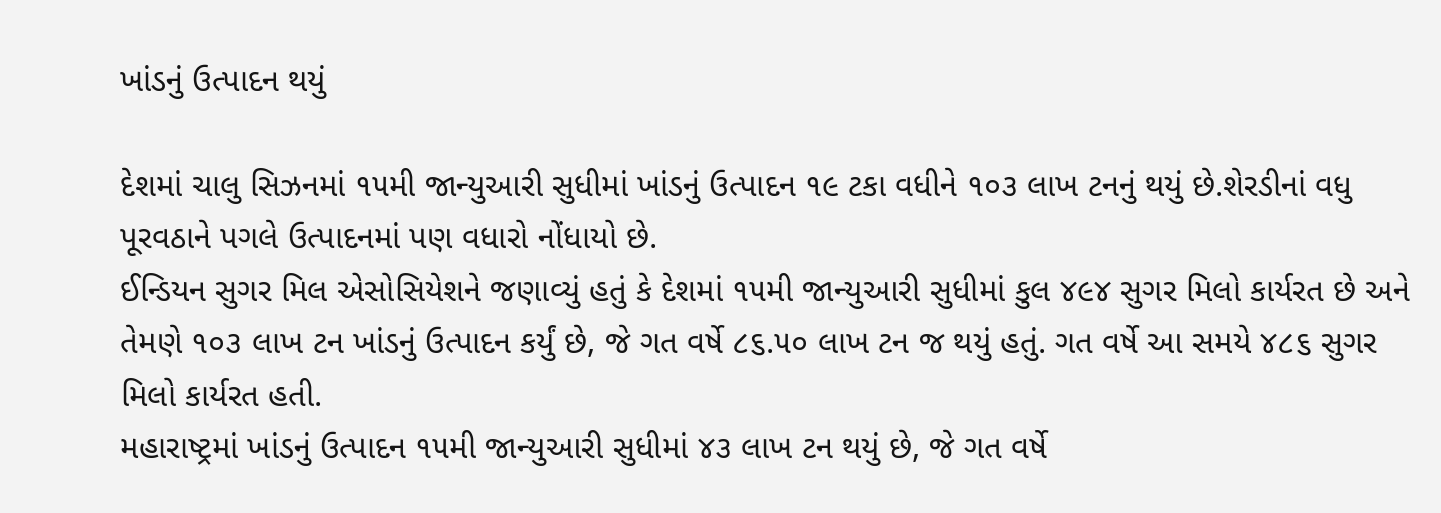ખાંડનું ઉત્પાદન થયું

દેશમાં ચાલુ સિઝનમાં ૧૫મી જાન્યુઆરી સુધીમાં ખાંડનું ઉત્પાદન ૧૯ ટકા વધીને ૧૦૩ લાખ ટનનું થયું છે.શેરડીનાં વધુ પૂરવઠાને પગલે ઉત્પાદનમાં પણ વધારો નોંધાયો છે.
ઈન્ડિયન સુગર મિલ એસોસિયેશને જણાવ્યું હતું કે દેશમાં ૧૫મી જાન્યુઆરી સુધીમાં કુલ ૪૯૪ સુગર મિલો કાર્યરત છે અને તેમણે ૧૦૩ લાખ ટન ખાંડનું ઉત્પાદન કર્યું છે, જે ગત વર્ષે ૮૬.૫૦ લાખ ટન જ થયું હતું. ગત વર્ષે આ સમયે ૪૮૬ સુગર મિલો કાર્યરત હતી.
મહારાષ્ટ્રમાં ખાંડનું ઉત્પાદન ૧૫મી જાન્યુઆરી સુધીમાં ૪૩ લાખ ટન થયું છે, જે ગત વર્ષે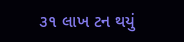૩૧ લાખ ટન થયું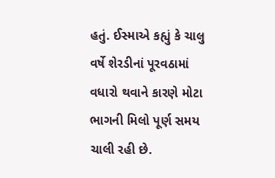હતું. ઈસ્માએ કહ્યું કે ચાલુ વર્ષે શેરડીનાં પૂરવઠામાં વધારો થવાને કારણે મોટા ભાગની મિલો પૂર્ણ સમય ચાલી રહી છે.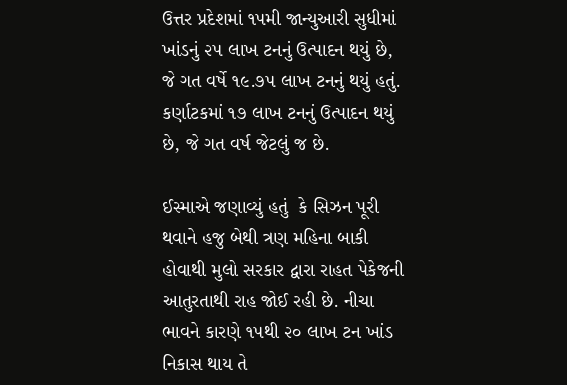ઉત્તર પ્રદેશમાં ૧૫મી જાન્યુઆરી સુધીમાં ખાંડનું ૨૫ લાખ ટનનું ઉત્પાદન થયું છે, જે ગત વર્ષે ૧૯.૭૫ લાખ ટનનું થયું હતું. કર્ણાટકમાં ૧૭ લાખ ટનનું ઉત્પાદન થયું છે, જે ગત વર્ષ જેટલું જ છે.

ઈસ્માએ જણાવ્યું હતું  કે સિઝન પૂરી થવાને હજુ બેથી ત્રણ મહિના બાકી હોવાથી મુલો સરકાર દ્વારા રાહત પેકેજની આતુરતાથી રાહ જોઈ રહી છે. નીચા ભાવને કારણે ૧૫થી ૨૦ લાખ ટન ખાંડ નિકાસ થાય તે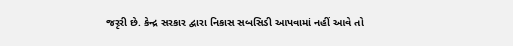જરૃરી છે. કેન્દ્ર સરકાર દ્વારા નિકાસ સબસિડી આપવામાં નહીં આવે તો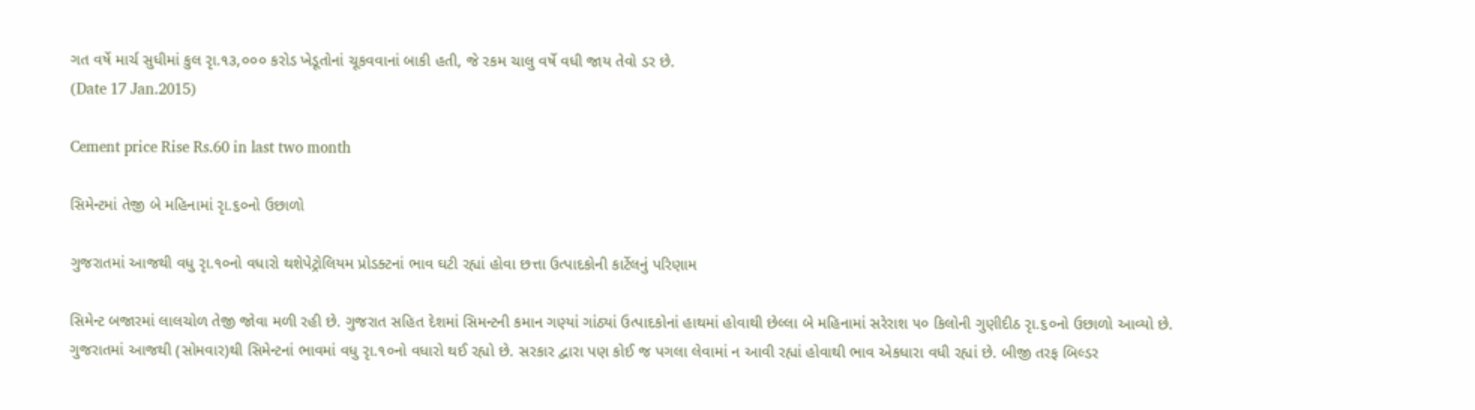ગત વર્ષે માર્ચ સુધીમાં કુલ રૃા.૧૩,૦૦૦ કરોડ ખેડૂતોનાં ચૂકવવાનાં બાકી હતી, જે રકમ ચાલુ વર્ષે વધી જાય તેવો ડર છે.
(Date 17 Jan.2015)

Cement price Rise Rs.60 in last two month

સિમેન્ટમાં તેજી બે મહિનામાં રૃા.૬૦નો ઉછાળો

ગુજરાતમાં આજથી વધુ રૃા.૧૦નો વધારો થશેપેટ્રોલિયમ પ્રોડક્ટનાં ભાવ ઘટી રહ્યાં હોવા છત્તા ઉત્પાદકોની કાર્ટેલનું પરિણામ

સિમેન્ટ બજારમાં લાલચોળ તેજી જોવા મળી રહી છે. ગુજરાત સહિત દેશમાં સિમન્ટની કમાન ગણ્યાં ગાંઠ્યાં ઉત્પાદકોનાં હાથમાં હોવાથી છેલ્લા બે મહિનામાં સરેરાશ ૫૦ કિલોની ગુણીદીઠ રૃા.૬૦નો ઉછાળો આવ્યો છે. ગુજરાતમાં આજથી (સોમવાર)થી સિમેન્ટનાં ભાવમાં વધુ રૃા.૧૦નો વધારો થઈ રહ્યો છે. સરકાર દ્વારા પણ કોઈ જ પગલા લેવામાં ન આવી રહ્યાં હોવાથી ભાવ એકધારા વધી રહ્યાં છે. બીજી તરફ બિલ્ડર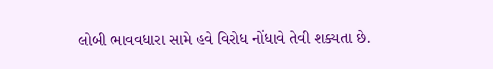લોબી ભાવવધારા સામે હવે વિરોધ નોંધાવે તેવી શક્યતા છે.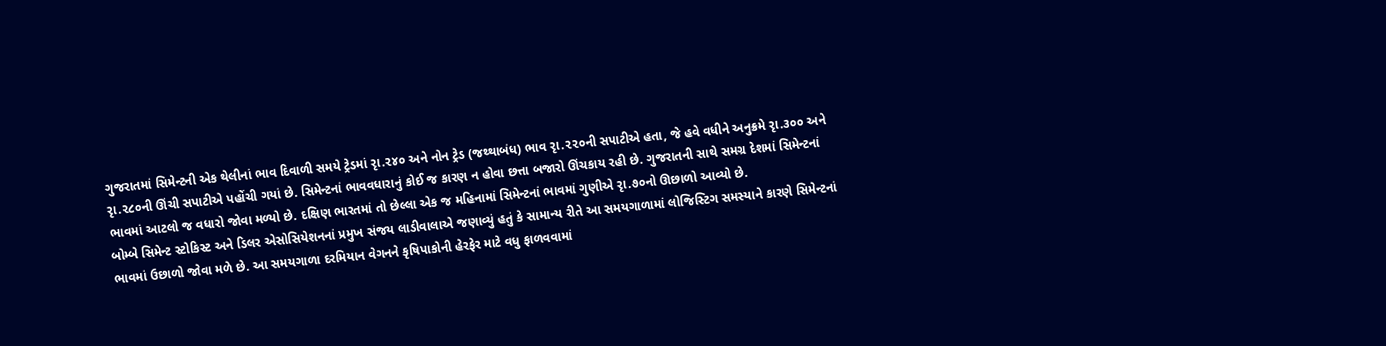ગુજરાતમાં સિમેન્ટની એક થેલીનાં ભાવ દિવાળી સમયે ટ્રેડમાં રૃા.૨૪૦ અને નોન ટ્રેડ (જથ્થાબંધ) ભાવ રૃા.૨૨૦ની સપાટીએ હતા, જે હવે વધીને અનુક્રમે રૃા.૩૦૦ અને રૃા.૨૮૦ની ઊંચી સપાટીએ પહોંચી ગયાં છે. સિમેન્ટનાં ભાવવધારાનું કોઈ જ કારણ ન હોવા છત્તા બજારો ઊંચકાય રહી છે. ગુજરાતની સાથે સમગ્ર દેશમાં સિમેન્ટનાં ભાવમાં આટલો જ વધારો જોવા મળ્યો છે. દક્ષિણ ભારતમાં તો છેલ્લા એક જ મહિનામાં સિમેન્ટનાં ભાવમાં ગુણીએ રૃા.૭૦નો ઊછાળો આવ્યો છે.
બોમ્બે સિમેન્ટ સ્ટોકિસ્ટ અને ડિલર એસોસિયેશનનાં પ્રમુખ સંજય લાડીવાલાએ જણાવ્યું હતું કે સામાન્ય રીતે આ સમયગાળામાં લોજિસ્ટિગ સમસ્યાને કારણે સિમેન્ટનાં ભાવમાં ઉછાળો જોવા મળે છે. આ સમયગાળા દરમિયાન વેગનને કૃષિપાકોની હેરફેર માટે વધુ ફાળવવામાં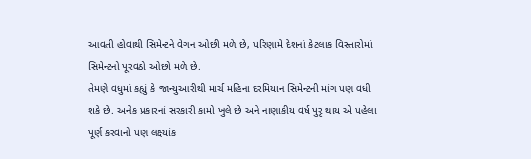આવતી હોવાથી સિમેન્ટને વેગન ઓછી મળે છે, પરિણામે દેશનાં કેટલાક વિસ્તારોમાં સિમેન્ટનો પૂરવઠો ઓછો મળે છે.
તેમણે વધુમાં કહ્યું કે જાન્યુઆરીથી માર્ચ મહિના દરમિયાન સિમેન્ટની માંગ પણ વધી શકે છે. અનેક પ્રકારનાં સરકારી કામો ખુલે છે અને નાણાકીય વર્ષ પુરૃ થાય એ પહેલા પૂર્ણ કરવાનો પણ લક્ષ્યાંક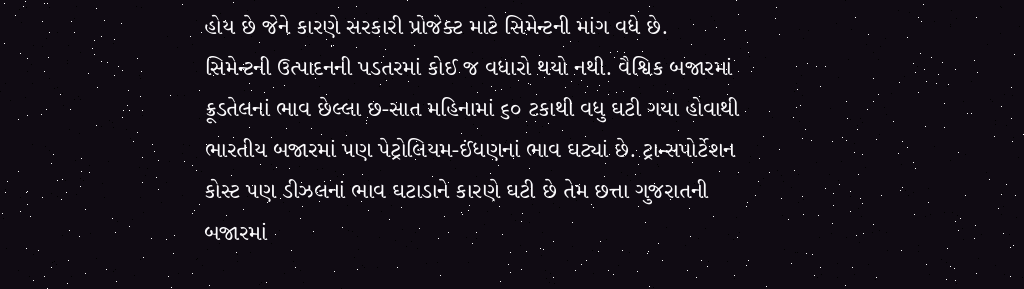હોય છે જેને કારણે સરકારી પ્રોજેક્ટ માટે સિમેન્ટની માંગ વધે છે.
સિમેન્ટની ઉત્પાદનની પડતરમાં કોઈ જ વધારો થયો નથી. વૈશ્વિક બજારમાં ક્રૂડતેલનાં ભાવ છેલ્લા છ-સાત મહિનામાં ૬૦ ટકાથી વધુ ઘટી ગયા હોવાથી ભારતીય બજારમાં પણ પેટ્રોલિયમ-ઈંધણનાં ભાવ ઘટ્યાં છે. ટ્રાન્સપોર્ટેશન કોસ્ટ પણ ડીઝલનાં ભાવ ઘટાડાને કારણે ઘટી છે તેમ છત્તા ગુજરાતની બજારમાં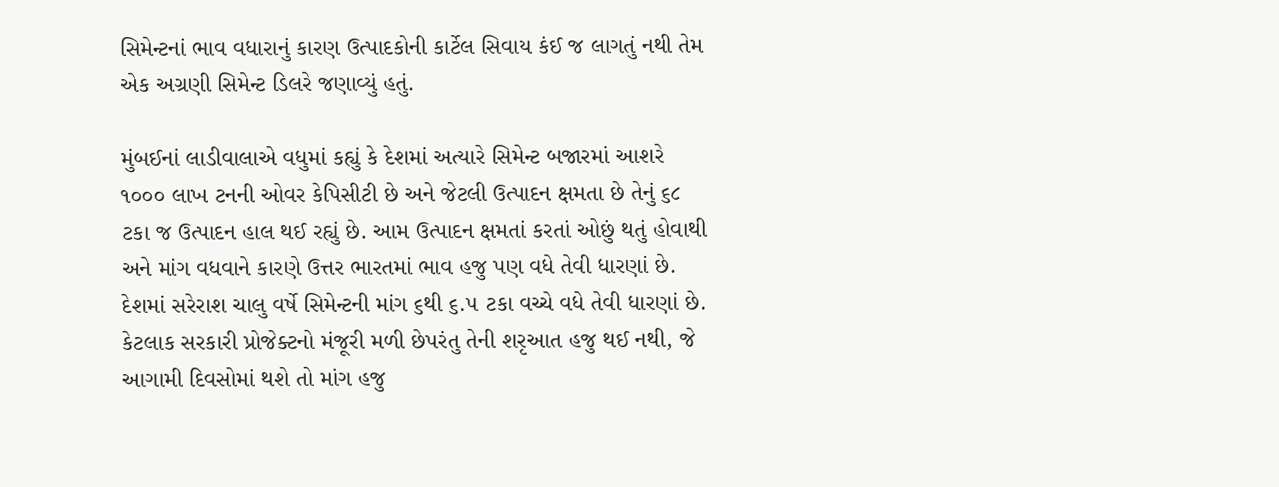સિમેન્ટનાં ભાવ વધારાનું કારણ ઉત્પાદકોની કાર્ટેલ સિવાય કંઈ જ લાગતું નથી તેમ એક અગ્રણી સિમેન્ટ ડિલરે જણાવ્યું હતું.

મુંબઈનાં લાડીવાલાએ વધુમાં કહ્યું કે દેશમાં અત્યારે સિમેન્ટ બજારમાં આશરે ૧૦૦૦ લાખ ટનની ઓવર કેપિસીટી છે અને જેટલી ઉત્પાદન ક્ષમતા છે તેનું ૬૮ ટકા જ ઉત્પાદન હાલ થઈ રહ્યું છે. આમ ઉત્પાદન ક્ષમતાં કરતાં ઓછું થતું હોવાથી અને માંગ વધવાને કારણે ઉત્તર ભારતમાં ભાવ હજુ પણ વધે તેવી ધારણાં છે. દેશમાં સરેરાશ ચાલુ વર્ષે સિમેન્ટની માંગ ૬થી ૬.૫ ટકા વચ્ચે વધે તેવી ધારણાં છે. કેટલાક સરકારી પ્રોજેક્ટનો મંજૂરી મળી છેપરંતુ તેની શરૃઆત હજુ થઈ નથી, જે આગામી દિવસોમાં થશે તો માંગ હજુ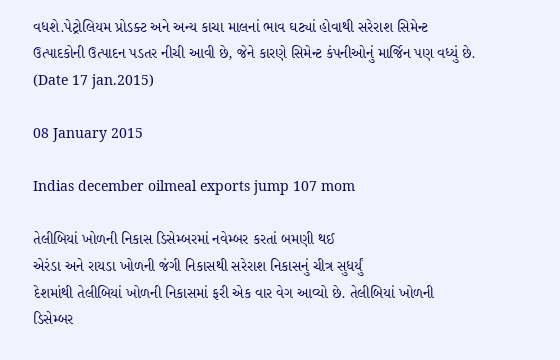વધશે.પેટ્રોલિયમ પ્રોડક્ટ અને અન્ય કાચા માલનાં ભાવ ઘટ્યાં હોવાથી સરેરાશ સિમેન્ટ ઉત્પાદકોની ઉત્પાદન પડતર નીચી આવી છે, જેને કારણે સિમેન્ટ કંપનીઓનું માર્જિન પણ વધ્યું છે.
(Date 17 jan.2015)

08 January 2015

Indias december oilmeal exports jump 107 mom

તેલીબિયાં ખોળની નિકાસ ડિસેમ્બરમાં નવેમ્બર કરતાં બમણી થઈ
એરંડા અને રાયડા ખોળની જંગી નિકાસથી સરેરાશ નિકાસનું ચીત્ર સુધર્યું
દેશમાંથી તેલીબિયાં ખોળની નિકાસમાં ફરી એક વાર વેગ આવ્યો છે. તેલીબિયાં ખોળની ડિસેમ્બર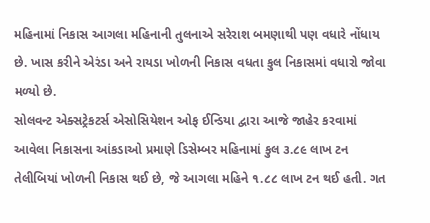મહિનામાં નિકાસ આગલા મહિનાની તુલનાએ સરેરાશ બમણાથી પણ વધારે નોંધાય છે. ખાસ કરીને એરંડા અને રાયડા ખોળની નિકાસ વધતા કુલ નિકાસમાં વધારો જોવા મળ્યો છે.
સોલવન્ટ એક્સટ્રેકટર્સ એસોસિયેશન ઓફ ઈન્ડિયા દ્વારા આજે જાહેર કરવામાં આવેલા નિકાસના આંકડાઓ પ્રમાણે ડિસેમ્બર મહિનામાં કુલ ૩.૮૯ લાખ ટન તેલીબિયાં ખોળની નિકાસ થઈ છે, જે આગલા મહિને ૧.૮૮ લાખ ટન થઈ હતી. ગત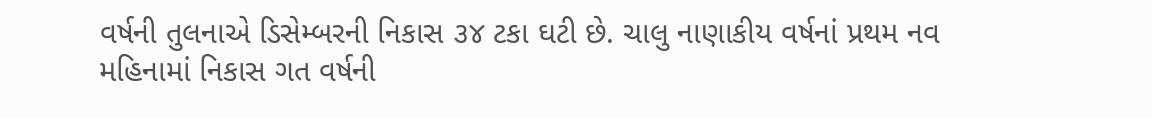વર્ષની તુલનાએ ડિસેમ્બરની નિકાસ ૩૪ ટકા ઘટી છે. ચાલુ નાણાકીય વર્ષનાં પ્રથમ નવ મહિનામાં નિકાસ ગત વર્ષની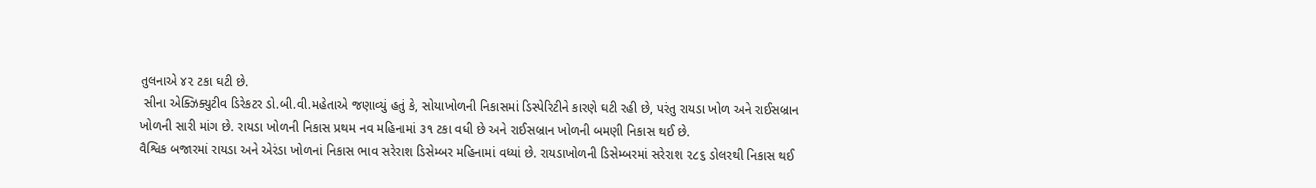તુલનાએ ૪૨ ટકા ઘટી છે.
 સીના એક્ઝિક્યુટીવ ડિરેકટર ડો.બી.વી.મહેતાએ જણાવ્યું હતું કે, સોયાખોળની નિકાસમાં ડિસ્પેરિટીને કારણે ઘટી રહી છે, પરંતુ રાયડા ખોળ અને રાઈસબ્રાન ખોળની સારી માંગ છે. રાયડા ખોળની નિકાસ પ્રથમ નવ મહિનામાં ૩૧ ટકા વધી છે અને રાઈસબ્રાન ખોળની બમણી નિકાસ થઈ છે.
વૈશ્વિક બજારમાં રાયડા અને એરંડા ખોળનાં નિકાસ ભાવ સરેરાશ ડિસેમ્બર મહિનામાં વધ્યાં છે. રાયડાખોળની ડિસેમ્બરમાં સરેરાશ ૨૮૬ ડોલરથી નિકાસ થઈ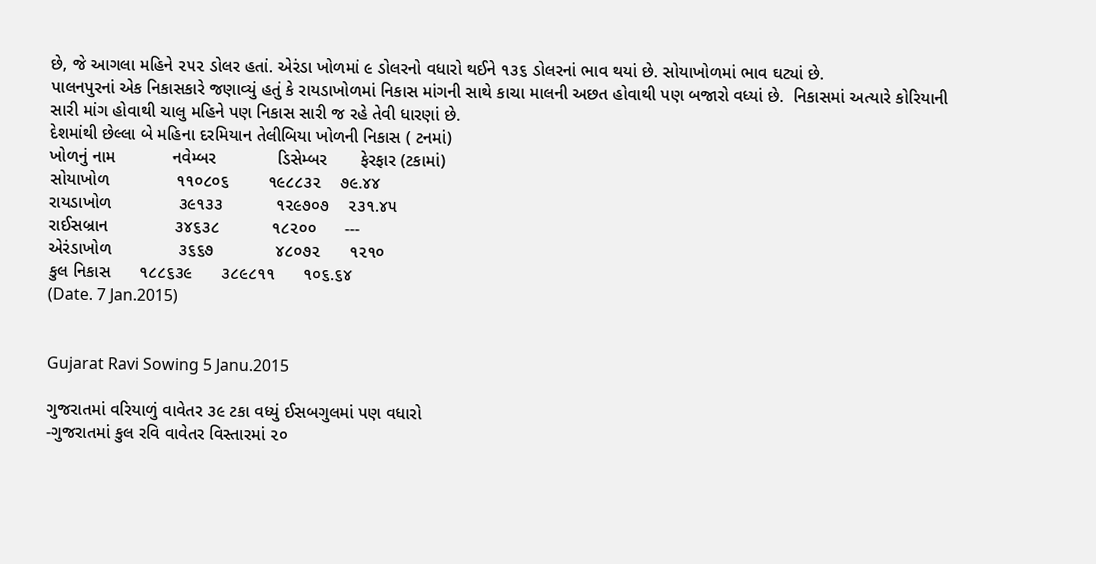છે, જે આગલા મહિને ૨૫૨ ડોલર હતાં. એરંડા ખોળમાં ૯ ડોલરનો વધારો થઈને ૧૩૬ ડોલરનાં ભાવ થયાં છે. સોયાખોળમાં ભાવ ઘટ્યાં છે.
પાલનપુરનાં એક નિકાસકારે જણાવ્યું હતું કે રાયડાખોળમાં નિકાસ માંગની સાથે કાચા માલની અછત હોવાથી પણ બજારો વધ્યાં છે.  નિકાસમાં અત્યારે કોરિયાની સારી માંગ હોવાથી ચાલુ મહિને પણ નિકાસ સારી જ રહે તેવી ધારણાં છે.
દેશમાંથી છેલ્લા બે મહિના દરમિયાન તેલીબિયા ખોળની નિકાસ ( ટનમાં)
ખોળનું નામ            નવેમ્બર             ડિસેમ્બર       ફેરફાર (ટકામાં)
સોયાખોળ              ૧૧૦૮૦૬        ૧૯૮૮૩૨    ૭૯.૪૪
રાયડાખોળ              ૩૯૧૩૩           ૧૨૯૭૦૭    ૨૩૧.૪૫
રાઈસબ્રાન              ૩૪૬૩૮           ૧૮૨૦૦      ---
એરંડાખોળ              ૩૬૬૭             ૪૮૦૭૨      ૧૨૧૦
કુલ નિકાસ      ૧૮૮૬૩૯      ૩૮૯૮૧૧      ૧૦૬.૬૪
(Date. 7 Jan.2015)


Gujarat Ravi Sowing 5 Janu.2015

ગુજરાતમાં વરિયાળું વાવેતર ૩૯ ટકા વધ્યું ઈસબગુલમાં પણ વધારો
-ગુજરાતમાં કુલ રવિ વાવેતર વિસ્તારમાં ૨૦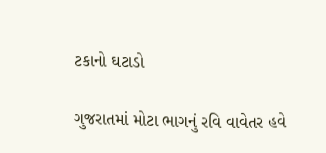ટકાનો ઘટાડો

ગુજરાતમાં મોટા ભાગનું રવિ વાવેતર હવે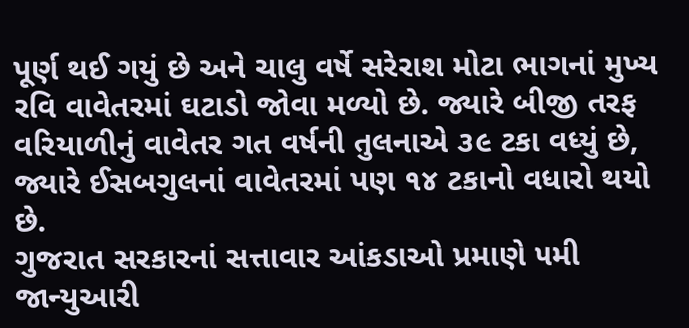પૂર્ણ થઈ ગયું છે અને ચાલુ વર્ષે સરેરાશ મોટા ભાગનાં મુખ્ય રવિ વાવેતરમાં ઘટાડો જોવા મળ્યો છે. જ્યારે બીજી તરફ વરિયાળીનું વાવેતર ગત વર્ષની તુલનાએ ૩૯ ટકા વધ્યું છે, જ્યારે ઈસબગુલનાં વાવેતરમાં પણ ૧૪ ટકાનો વધારો થયો છે.
ગુજરાત સરકારનાં સત્તાવાર આંકડાઓ પ્રમાણે ૫મી જાન્યુઆરી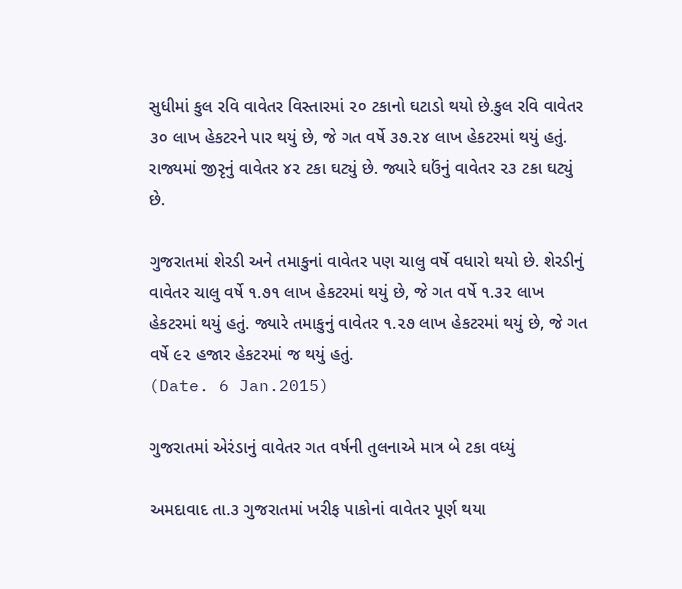સુધીમાં કુલ રવિ વાવેતર વિસ્તારમાં ૨૦ ટકાનો ઘટાડો થયો છે.કુલ રવિ વાવેતર ૩૦ લાખ હેકટરને પાર થયું છે, જે ગત વર્ષે ૩૭.૨૪ લાખ હેકટરમાં થયું હતું. રાજ્યમાં જીરૃનું વાવેતર ૪૨ ટકા ઘટ્યું છે. જ્યારે ઘઉંનું વાવેતર ૨૩ ટકા ઘટ્યું છે.

ગુજરાતમાં શેરડી અને તમાકુનાં વાવેતર પણ ચાલુ વર્ષે વધારો થયો છે. શેરડીનું વાવેતર ચાલુ વર્ષે ૧.૭૧ લાખ હેકટરમાં થયું છે, જે ગત વર્ષે ૧.૩૨ લાખ હેકટરમાં થયું હતું. જ્યારે તમાકુનું વાવેતર ૧.૨૭ લાખ હેકટરમાં થયું છે, જે ગત વર્ષે ૯૨ હજાર હેકટરમાં જ થયું હતું.
(Date. 6 Jan.2015)

ગુજરાતમાં એરંડાનું વાવેતર ગત વર્ષની તુલનાએ માત્ર બે ટકા વધ્યું

અમદાવાદ તા.૩ ગુજરાતમાં ખરીફ પાકોનાં વાવેતર પૂર્ણ થયા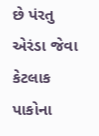છે પંરતુ એરંડા જેવા કેટલાક પાકોના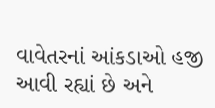વાવેતરનાં આંકડાઓ હજી આવી રહ્યાં છે અને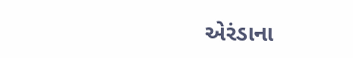એરંડાના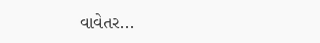વાવેતર...